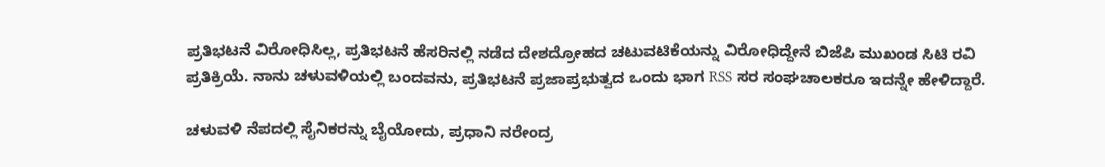ಪ್ರತಿಭಟನೆ ವಿರೋಧಿಸಿಲ್ಲ, ಪ್ರತಿಭಟನೆ ಹೆಸರಿನಲ್ಲಿ ನಡೆದ ದೇಶದ್ರೋಹದ ಚಟುವಟಿಕೆಯನ್ನು ವಿರೋಧಿದ್ದೇನೆ ಬಿಜೆಪಿ ಮುಖಂಡ ಸಿಟಿ ರವಿ ಪ್ರತಿಕ್ರಿಯೆ. ನಾನು ಚಳುವಳಿಯಲ್ಲಿ ಬಂದವನು, ಪ್ರತಿಭಟನೆ ಪ್ರಜಾಪ್ರಭುತ್ವದ ಒಂದು ಭಾಗ RSS ಸರ ಸಂಘಚಾಲಕರೂ ಇದನ್ನೇ ಹೇಳಿದ್ದಾರೆ.

ಚಳುವಳಿ ನೆಪದಲ್ಲಿ ಸೈನಿಕರನ್ನು ಬೈಯೋದು, ಪ್ರಧಾನಿ ನರೇಂದ್ರ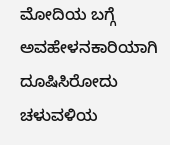ಮೋದಿಯ ಬಗ್ಗೆ ಅವಹೇಳನಕಾರಿಯಾಗಿ ದೂಷಿಸಿರೋದು ಚಳುವಳಿಯ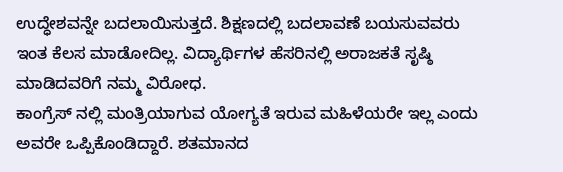ಉದ್ಧೇಶವನ್ನೇ ಬದಲಾಯಿಸುತ್ತದೆ. ಶಿಕ್ಷಣದಲ್ಲಿ ಬದಲಾವಣೆ ಬಯಸುವವರು ಇಂತ ಕೆಲಸ ಮಾಡೋದಿಲ್ಲ. ವಿದ್ಯಾರ್ಥಿಗಳ ಹೆಸರಿನಲ್ಲಿ ಅರಾಜಕತೆ ಸೃಷ್ಠಿ ಮಾಡಿದವರಿಗೆ ನಮ್ಮ ವಿರೋಧ.
ಕಾಂಗ್ರೆಸ್ ನಲ್ಲಿ ಮಂತ್ರಿಯಾಗುವ ಯೋಗ್ಯತೆ ಇರುವ ಮಹಿಳೆಯರೇ ಇಲ್ಲ ಎಂದು ಅವರೇ ಒಪ್ಪಿಕೊಂಡಿದ್ದಾರೆ. ಶತಮಾನದ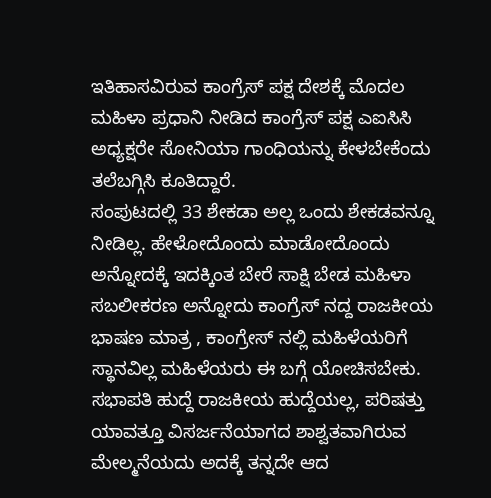ಇತಿಹಾಸವಿರುವ ಕಾಂಗ್ರೆಸ್ ಪಕ್ಷ ದೇಶಕ್ಕೆ ಮೊದಲ ಮಹಿಳಾ ಪ್ರಧಾನಿ ನೀಡಿದ ಕಾಂಗ್ರೆಸ್ ಪಕ್ಷ ಎಐಸಿಸಿ ಅಧ್ಯಕ್ಷರೇ ಸೋನಿಯಾ ಗಾಂಧಿಯನ್ನು ಕೇಳಬೇಕೆಂದು ತಲೆಬಗ್ಗಿಸಿ ಕೂತಿದ್ದಾರೆ.
ಸಂಪುಟದಲ್ಲಿ 33 ಶೇಕಡಾ ಅಲ್ಲ ಒಂದು ಶೇಕಡವನ್ನೂ ನೀಡಿಲ್ಲ. ಹೇಳೋದೊಂದು ಮಾಡೋದೊಂದು ಅನ್ನೋದಕ್ಕೆ ಇದಕ್ಕಿಂತ ಬೇರೆ ಸಾಕ್ಷಿ ಬೇಡ ಮಹಿಳಾ ಸಬಲೀಕರಣ ಅನ್ನೋದು ಕಾಂಗ್ರೆಸ್ ನದ್ದ ರಾಜಕೀಯ ಭಾಷಣ ಮಾತ್ರ , ಕಾಂಗ್ರೇಸ್ ನಲ್ಲಿ ಮಹಿಳೆಯರಿಗೆ ಸ್ಥಾನವಿಲ್ಲ ಮಹಿಳೆಯರು ಈ ಬಗ್ಗೆ ಯೋಚಿಸಬೇಕು.
ಸಭಾಪತಿ ಹುದ್ದೆ ರಾಜಕೀಯ ಹುದ್ದೆಯಲ್ಲ, ಪರಿಷತ್ತು ಯಾವತ್ತೂ ವಿಸರ್ಜನೆಯಾಗದ ಶಾಶ್ವತವಾಗಿರುವ ಮೇಲ್ಮನೆಯದು ಅದಕ್ಕೆ ತನ್ನದೇ ಆದ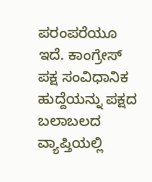ಪರಂಪರೆಯೂ ಇದೆ. ಕಾಂಗ್ರೇಸ್ ಪಕ್ಷ ಸಂವಿಧಾನಿಕ ಹುದ್ದೆಯನ್ನು ಪಕ್ಷದ ಬಲಾಬಲದ ವ್ಯಾಪ್ತಿಯಲ್ಲಿ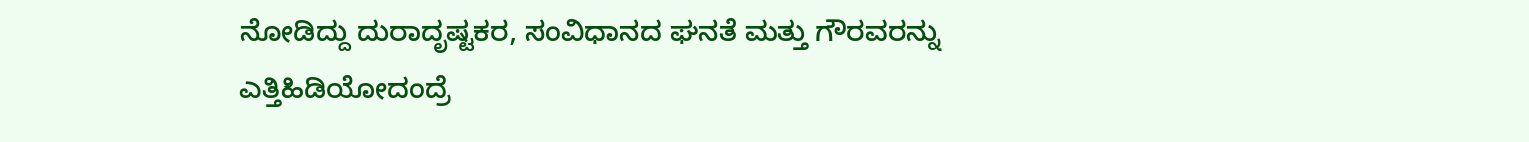ನೋಡಿದ್ದು ದುರಾದೃಷ್ಟಕರ, ಸಂವಿಧಾನದ ಘನತೆ ಮತ್ತು ಗೌರವರನ್ನು ಎತ್ತಿಹಿಡಿಯೋದಂದ್ರೆ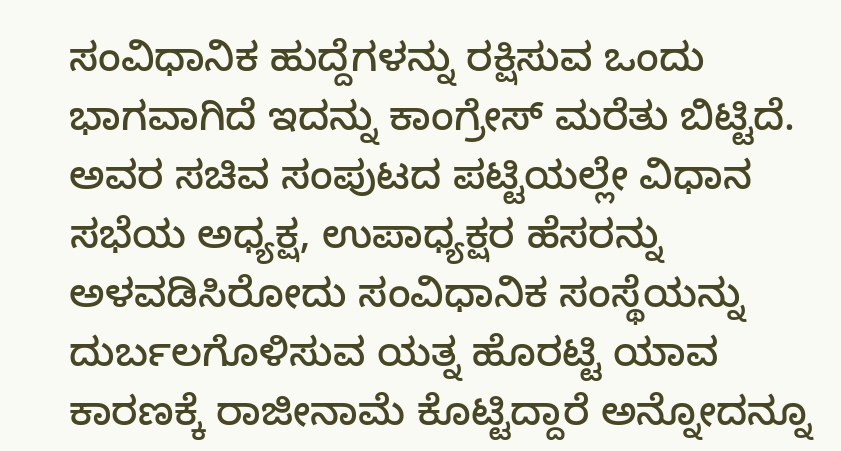ಸಂವಿಧಾನಿಕ ಹುದ್ದೆಗಳನ್ನು ರಕ್ಷಿಸುವ ಒಂದು ಭಾಗವಾಗಿದೆ ಇದನ್ನು ಕಾಂಗ್ರೇಸ್ ಮರೆತು ಬಿಟ್ಟಿದೆ.
ಅವರ ಸಚಿವ ಸಂಪುಟದ ಪಟ್ಟಿಯಲ್ಲೇ ವಿಧಾನ ಸಭೆಯ ಅಧ್ಯಕ್ಷ, ಉಪಾಧ್ಯಕ್ಷರ ಹೆಸರನ್ನು ಅಳವಡಿಸಿರೋದು ಸಂವಿಧಾನಿಕ ಸಂಸ್ಥೆಯನ್ನು ದುರ್ಬಲಗೊಳಿಸುವ ಯತ್ನ ಹೊರಟ್ಟಿ ಯಾವ ಕಾರಣಕ್ಕೆ ರಾಜೀನಾಮೆ ಕೊಟ್ಟಿದ್ದಾರೆ ಅನ್ನೋದನ್ನೂ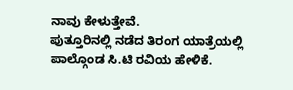ನಾವು ಕೇಳುತ್ತೇವೆ.
ಪುತ್ತೂರಿನಲ್ಲಿ ನಡೆದ ತಿರಂಗ ಯಾತ್ರೆಯಲ್ಲಿ ಪಾಲ್ಗೊಂಡ ಸಿ.ಟಿ ರವಿಯ ಹೇಳಿಕೆ.